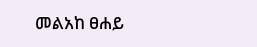መልአከ ፀሐይ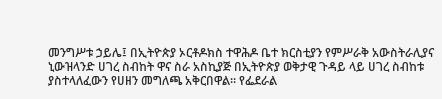መንግሥቱ ኃይሌ፤ በኢትዮጵያ ኦርቶዶክስ ተዋሕዶ ቤተ ክርስቲያን የምሥራቅ አውስትራሊያና ኒውዝላንድ ሀገረ ስብከት ዋና ስራ አስኪያጅ በኢትዮጵያ ወቅታዊ ጉዳይ ላይ ሀገረ ስብከቱ ያስተላለፈውን የሀዘን መግለጫ አቅርበዋል። የፌደራል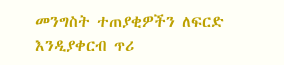መንግስት ተጠያቂዎችን ለፍርድ እንዲያቀርብ ጥሪ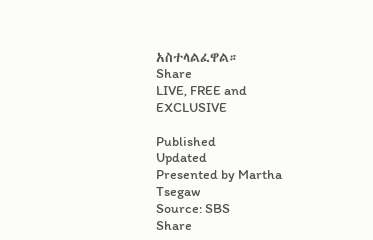አስተላልፈዋል።
Share
LIVE, FREE and EXCLUSIVE

Published
Updated
Presented by Martha Tsegaw
Source: SBS
Share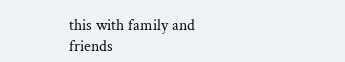this with family and friends